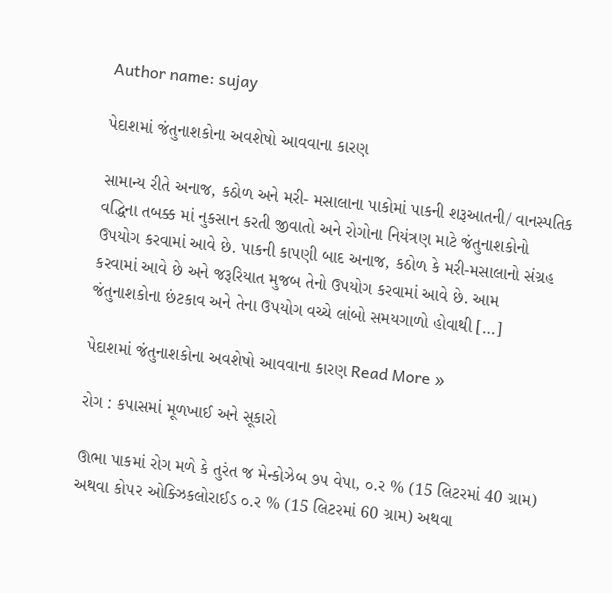Author name: sujay

પેદાશમાં જંતુનાશકોના અવશેષો આવવાના કારણ

સામાન્ય રીતે અનાજ, કઠોળ અને મરી- મસાલાના પાકોમાં પાકની શરૂઆતની/ વાનસ્પતિક વદ્ધિના તબક્ક માં નુકસાન કરતી જીવાતો અને રોગોના નિયંત્રણ માટે જંતુનાશકોનો ઉપયોગ કરવામાં આવે છે. પાકની કાપણી બાદ અનાજ, કઠોળ કે મરી-મસાલાનો સંગ્રહ કરવામાં આવે છે અને જરૂરિયાત મુજબ તેનો ઉપયોગ કરવામાં આવે છે. આમ જંતુનાશકોના છંટકાવ અને તેના ઉપયોગ વચ્ચે લાંબો સમયગાળો હોવાથી […]

પેદાશમાં જંતુનાશકોના અવશેષો આવવાના કારણ Read More »

રોગ : કપાસમાં મૂળખાઈ અને સૂકારો

ઊભા પાકમાં રોગ મળે કે તુરંત જ મેન્કોઝેબ ૭૫ વેપા, ૦.ર % (15 લિટરમાં 40 ગ્રામ) અથવા કો૫ર ઓક્ઝિકલોરાઈડ ૦.ર % (15 લિટરમાં 60 ગ્રામ) અથવા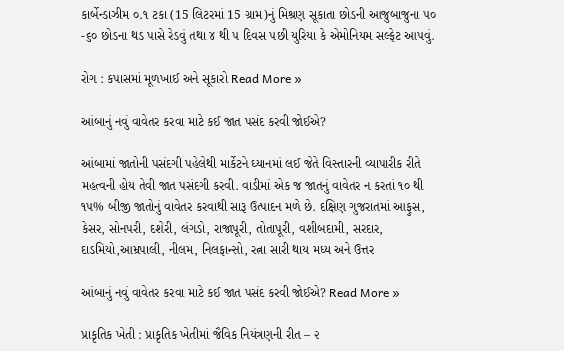કાર્બેન્ડાઝીમ ૦.૧ ટકા (15 લિટરમાં 15 ગ્રામ)નું મિશ્રણ સૂકાતા છોડની આજુબાજુના ૫૦ -૬૦ છોડના થડ પાસે રેડવું તથા ૪ થી ૫ દિવસ ૫છી યુરિયા કે એમોનિયમ સલ્ફેટ આ૫વું.

રોગ : કપાસમાં મૂળખાઈ અને સૂકારો Read More »

આંબાનું નવું વાવેતર કરવા માટે કઈ જાત પસંદ કરવી જોઈએ?

આંબામાં જાતોની પસંદગી પહેલેથી માર્કેટને ઘ્યાનમાં લઈ જેતે વિસ્તારની વ્યાપારીક રીતે મહત્વની હોય તેવી જાત પસંદગી કરવી. વાડીમાં એક જ જાતનું વાવેતર ન કરતાં ૧૦ થી ૧૫% બીજી જાતોનું વાવેતર કરવાથી સારૂ ઉત્પાદન મળે છે. દક્ષિણ ગુજરાતમાં આફુસ, કેસર, સોનપરી, દશેરી, લંગડો, રાજાપૂરી, તોતાપૂરી, વશીબદામી, સરદાર, દાડમિયો,આમ્રપાલી, નીલમ, નિલફાન્સો, રત્ના સારી થાય મધ્ય અને ઉત્તર

આંબાનું નવું વાવેતર કરવા માટે કઈ જાત પસંદ કરવી જોઈએ? Read More »

પ્રાકૃતિક ખેતી : પ્રાકૃતિક ખેતીમાં જૈવિક નિયંત્રણની રીત – ૨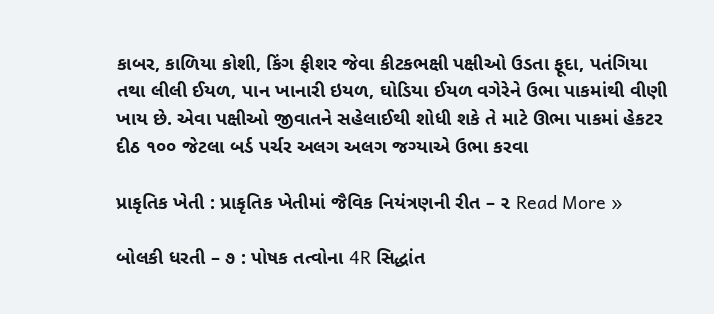કાબર, કાળિયા કોશી, કિંગ ફીશર જેવા કીટકભક્ષી પક્ષીઓ ઉડતા ફૂદા, પતંગિયા તથા લીલી ઈયળ, પાન ખાનારી ઇયળ, ઘોડિયા ઈયળ વગેરેને ઉભા પાકમાંથી વીણી ખાય છે. એવા પક્ષીઓ જીવાતને સહેલાઈથી શોધી શકે તે માટે ઊભા પાકમાં હેકટર દીઠ ૧૦૦ જેટલા બર્ડ પર્ચર અલગ અલગ જગ્યાએ ઉભા કરવા

પ્રાકૃતિક ખેતી : પ્રાકૃતિક ખેતીમાં જૈવિક નિયંત્રણની રીત – ૨ Read More »

બોલકી ધરતી – ૭ : પોષક તત્વોના 4R સિદ્ધાંત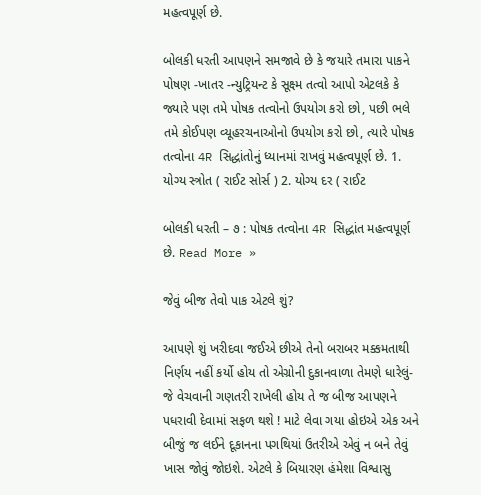મહત્વપૂર્ણ છે.

બોલકી ધરતી આપણને સમજાવે છે કે જયારે તમારા પાકને પોષણ -ખાતર -ન્યુટ્રિયન્ટ કે સૂક્ષ્મ તત્વો આપો એટલકે કે જ્યારે પણ તમે પોષક તત્વોનો ઉપયોગ કરો છો, પછી ભલે તમે કોઈપણ વ્યૂહરચનાઓનો ઉપયોગ કરો છો, ત્યારે પોષક તત્વોના 4R સિદ્ધાંતોનું ધ્યાનમાં રાખવું મહત્વપૂર્ણ છે. 1. યોગ્ય સ્ત્રોત ( રાઈટ સોર્સ ) 2. યોગ્ય દર ( રાઈટ

બોલકી ધરતી – ૭ : પોષક તત્વોના 4R સિદ્ધાંત મહત્વપૂર્ણ છે. Read More »

જેવું બીજ તેવો પાક એટલે શું?

આપણે શું ખરીદવા જઈએ છીએ તેનો બરાબર મક્કમતાથી નિર્ણય નહીં કર્યો હોય તો એગ્રોની દુકાનવાળા તેમણે ધારેલું- જે વેચવાની ગણતરી રાખેલી હોય તે જ બીજ આપણને પધરાવી દેવામાં સફળ થશે ! માટે લેવા ગયા હોઇએ એક અને બીજું જ લઈને દૂકાનના પગથિયાં ઉતરીએ એવું ન બને તેવું ખાસ જોવું જોઇશે. એટલે કે બિયારણ હંમેશા વિશ્વાસુ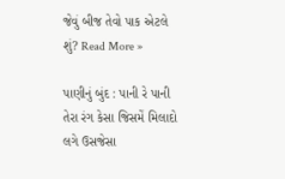જેવું બીજ તેવો પાક એટલે શું? Read More »

પાણીનું બુંદ : પાની રે પાની તેરા રંગ કેસા જિસમેં મિલાદો લગે ઉસજેસા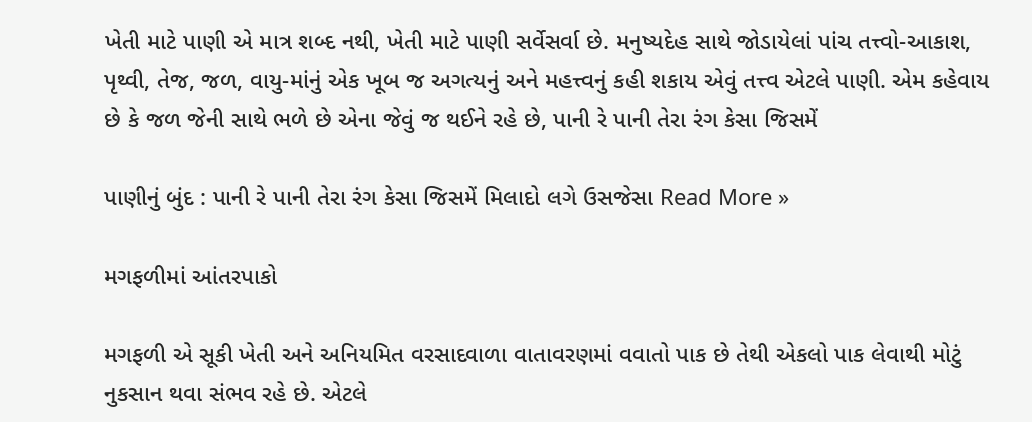ખેતી માટે પાણી એ માત્ર શબ્દ નથી, ખેતી માટે પાણી સર્વેસર્વા છે. મનુષ્યદેહ સાથે જોડાયેલાં પાંચ તત્ત્વો-આકાશ, પૃથ્વી, તેજ, જળ, વાયુ-માંનું એક ખૂબ જ અગત્યનું અને મહત્ત્વનું કહી શકાય એવું તત્ત્વ એટલે પાણી. એમ કહેવાય છે કે જળ જેની સાથે ભળે છે એના જેવું જ થઈને રહે છે, પાની રે પાની તેરા રંગ કેસા જિસમેં

પાણીનું બુંદ : પાની રે પાની તેરા રંગ કેસા જિસમેં મિલાદો લગે ઉસજેસા Read More »

મગફળીમાં આંતરપાકો

મગફળી એ સૂકી ખેતી અને અનિયમિત વરસાદવાળા વાતાવરણમાં વવાતો પાક છે તેથી એકલો પાક લેવાથી મોટું નુકસાન થવા સંભવ રહે છે. એટલે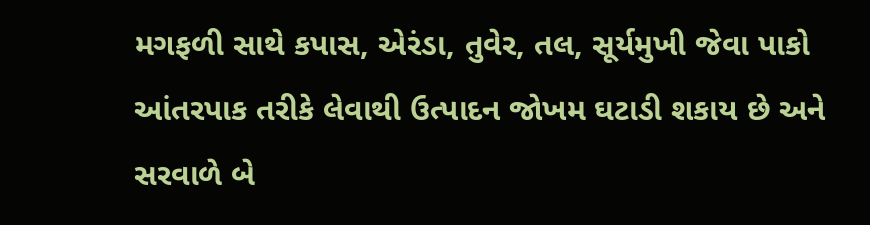મગફળી સાથે કપાસ, એરંડા, તુવેર, તલ, સૂર્યમુખી જેવા પાકો આંતરપાક તરીકે લેવાથી ઉત્પાદન જોખમ ઘટાડી શકાય છે અને સરવાળે બે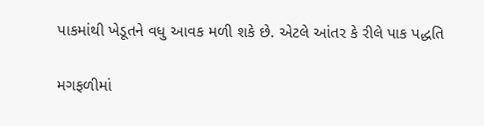પાકમાંથી ખેડૂતને વધુ આવક મળી શકે છે. એટલે આંતર કે રીલે પાક પદ્ધતિ

મગફળીમાં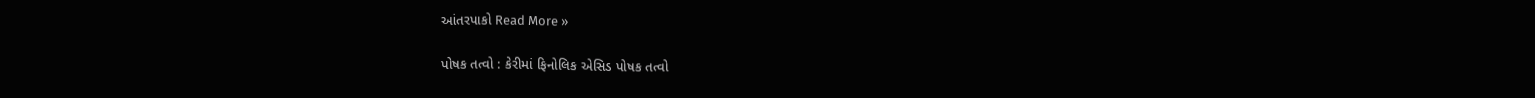આંતરપાકો Read More »

પોષક તત્વો : કેરીમાં ફિનોલિક એસિડ પોષક તત્વો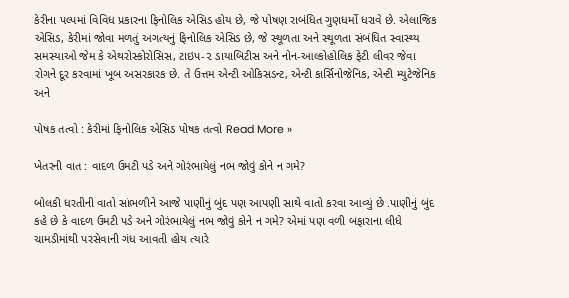કેરીના પલ્પમાં વિવિધ પ્રકારના ફિનોલિક એસિડ હોય છે, જે પોષણ રાબંધિત ગુણધર્મો ધરાવે છે. એલાજિક એસિડ, કેરીમાં જોવા મળતું અગત્યનું ફિનોલિક એસિડ છે, જે સ્થૂળતા અને સ્થૂળતા સંબંધિત સ્વાસ્થ્ય સમસ્યાઓ જેમ કે એથરોસ્કોરોસિસ, ટાઇપ-૨ ડાયાબિટીસ અને નોન-આલ્કોહોલિક ફેટી લીવર જેવા રોગને દૂર કરવામાં ખૂબ અસરકારક છે. તે ઉત્તમ એન્ટી ઓકિસડન્ટ, એન્ટી કાર્સિનોજેનિક, એન્ટી મ્યુટેજેનિક અને

પોષક તત્વો : કેરીમાં ફિનોલિક એસિડ પોષક તત્વો Read More »

ખેતરની વાત : વાદળ ઉમટી પડે અને ગોરંભાયેલું નભ જોવું કોને ન ગમે?

બોલકી ધરતીની વાતો સાંભળીને આજે પાણીનું બુંદ પણ આપણી સાથે વાતો કરવા આવ્યું છે .પાણીનું બુંદ કહે છે કે વાદળ ઉમટી પડે અને ગોરંભાયેલું નભ જોવું કોને ન ગમે? એમાં પણ વળી બફારાના લીધે ચામડીમાંથી પરસેવાની ગંધ આવતી હોય ત્યારે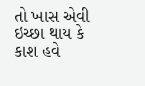તો ખાસ એવી ઇચ્છા થાય કે કાશ હવે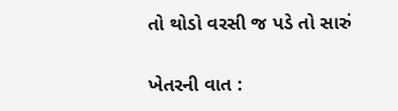તો થોડો વરસી જ પડે તો સારું

ખેતરની વાત :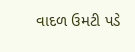વાદળ ઉમટી પડે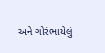અને ગોરંભાયેલું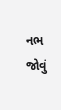નભ જોવું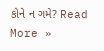કોને ન ગમે? Read More »